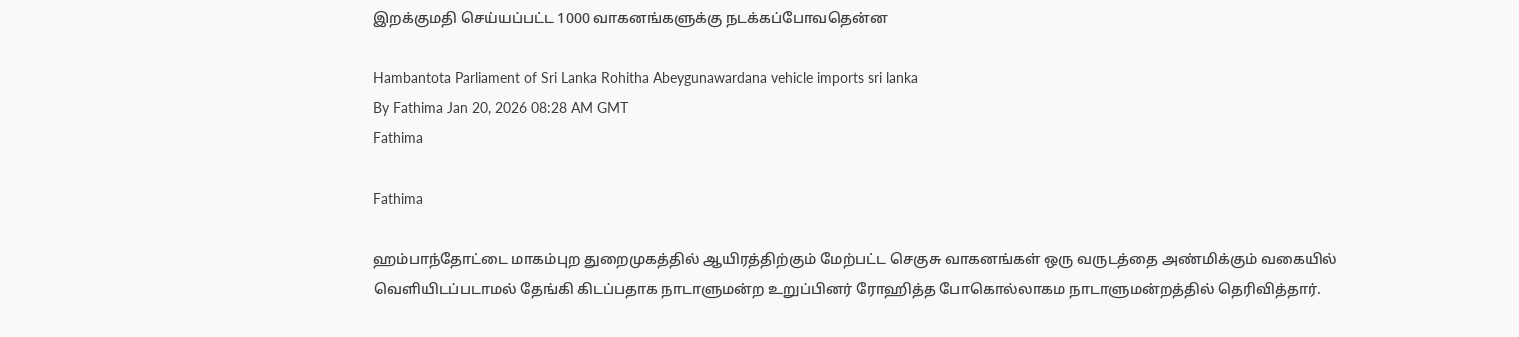இறக்குமதி செய்யப்பட்ட 1000 வாகனங்களுக்கு நடக்கப்போவதென்ன

Hambantota Parliament of Sri Lanka Rohitha Abeygunawardana vehicle imports sri lanka
By Fathima Jan 20, 2026 08:28 AM GMT
Fathima

Fathima

ஹம்பாந்தோட்டை மாகம்புற துறைமுகத்தில் ஆயிரத்திற்கும் மேற்பட்ட செகுசு வாகனங்கள் ஒரு வருடத்தை அண்மிக்கும் வகையில் வெளியிடப்படாமல் தேங்கி கிடப்பதாக நாடாளுமன்ற உறுப்பினர் ரோஹித்த போகொல்லாகம நாடாளுமன்றத்தில் தெரிவித்தார்.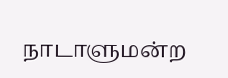நாடாளுமன்ற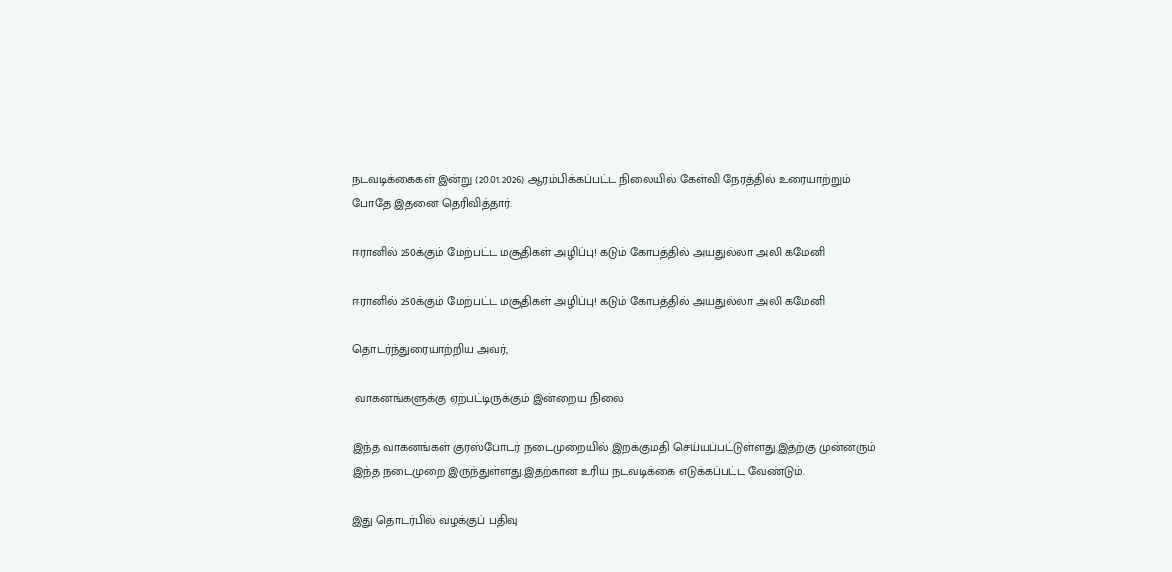நடவடிக்கைகள் இன்று (20.01.2026) ஆரம்பிக்கப்பட்ட நிலையில் கேள்வி நேரத்தில் உரையாற்றும் போதே இதனை தெரிவித்தார்.

ஈரானில் 250க்கும் மேற்பட்ட மசூதிகள் அழிப்பு! கடும் கோபத்தில் அயதுல்லா அலி கமேனி

ஈரானில் 250க்கும் மேற்பட்ட மசூதிகள் அழிப்பு! கடும் கோபத்தில் அயதுல்லா அலி கமேனி

தொடர்ந்துரையாற்றிய அவர்,

 வாகனங்களுக்கு ஏற்பட்டிருக்கும் இன்றைய நிலை

இந்த வாகனங்கள் குரஸ்போடர் நடைமுறையில் இறக்குமதி செய்யப்பட்டுள்ளது.இதற்கு முன்னரும் இந்த நடைமுறை இருந்துள்ளது.இதற்கான உரிய நடவடிக்கை எடுக்கப்பட்ட வேண்டும்.

இது தொடர்பில் வழக்குப் பதிவு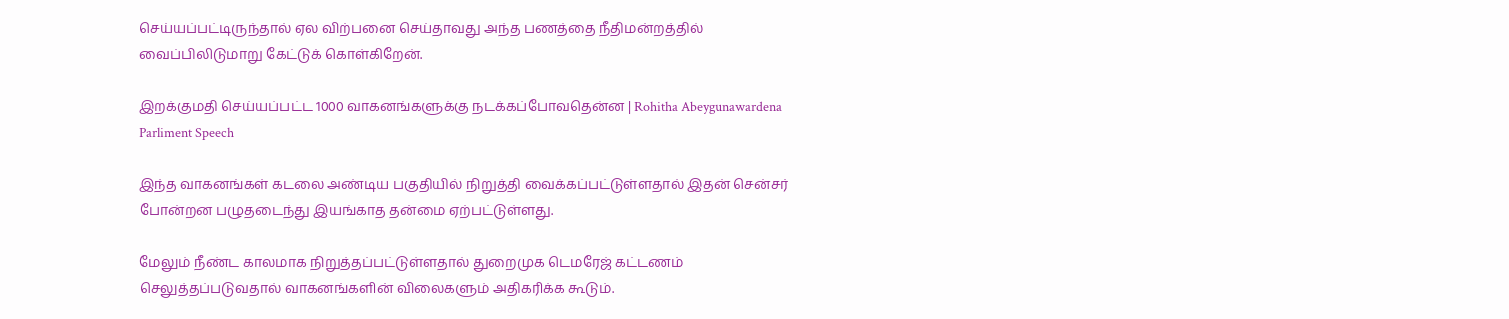செய்யப்பட்டிருந்தால் ஏல விற்பனை செய்தாவது அந்த பணத்தை நீதிமன்றத்தில் வைப்பிலிடுமாறு கேட்டுக் கொள்கிறேன்.

இறக்குமதி செய்யப்பட்ட 1000 வாகனங்களுக்கு நடக்கப்போவதென்ன | Rohitha Abeygunawardena Parliment Speech

இந்த வாகனங்கள் கடலை அண்டிய பகுதியில் நிறுத்தி வைக்கப்பட்டுள்ளதால் இதன் சென்சர் போன்றன பழுதடைந்து இயங்காத தன்மை ஏற்பட்டுள்ளது.

மேலும் நீண்ட காலமாக நிறுத்தப்பட்டுள்ளதால் துறைமுக டெமரேஜ் கட்டணம் செலுத்தப்படுவதால் வாகனங்களின் விலைகளும் அதிகரிக்க கூடும்.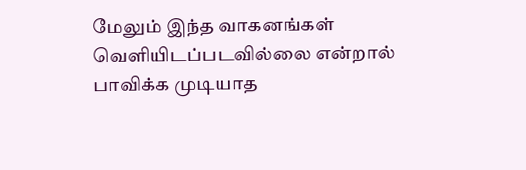மேலும் இந்த வாகனங்கள் வெளியிடப்படவில்லை என்றால் பாவிக்க முடியாத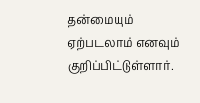தன்மையும் ஏற்படலாம் எனவும் குறிப்பிட்டுள்ளார்.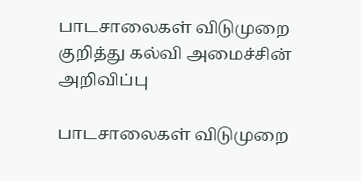பாடசாலைகள் விடுமுறை குறித்து கல்வி அமைச்சின் அறிவிப்பு

பாடசாலைகள் விடுமுறை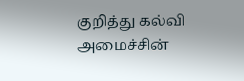குறித்து கல்வி அமைச்சின்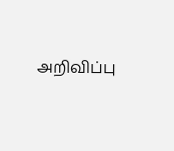அறிவிப்பு